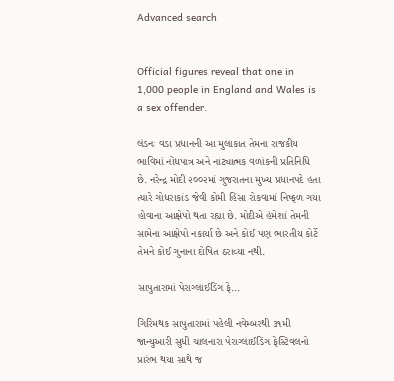Advanced search


Official figures reveal that one in 1,000 people in England and Wales is a sex offender.

લંડનઃ વડા પ્રધાનની આ મુલાકાત તેમના રાજકીય ભાવિમાં નોંધપાત્ર અને નાટ્યાત્મક વળાંકની પ્રતિનિધિ છે. નરેન્દ્ર મોદી ૨૦૦૨માં ગુજરાતના મુખ્ય પ્રધાનપદે હતા ત્યારે ગોધરાકાંડ જેવી કોમી હિંસા રોકવામાં નિષ્ફળ ગયા હોવાના આક્ષેપો થતા રહ્યા છે. મોદીએ હંમેશાં તેમની સામેના આક્ષેપો નકાર્યા છે અને કોઈ પણ ભારતીય કોર્ટે તેમને કોઈ ગુનાના દોષિત ઠરાવ્યા નથી.

સાપુતારામાં પેરાગ્લાઈડિંગ ફે...

ગિરિમથક સાપુતારામાં પહેલી નવેમ્બરથી ૩૧મી જાન્યુઆરી સુધી ચાલનારા પેરાગ્લાઈડિંગ ફેસ્ટિવલનો પ્રારંભ થયા સાથે જ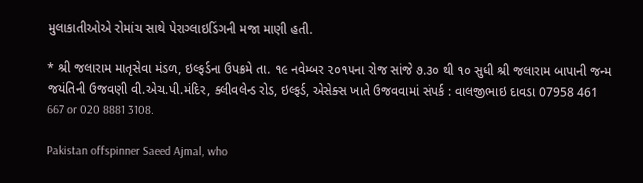મુલાકાતીઓએ રોમાંચ સાથે પેરાગ્લાઇડિંગની મજા માણી હતી.

* શ્રી જલારામ માતૃસેવા મંડળ, ઇલ્ફર્ડના ઉપક્રમે તા. ૧૯ નવેમ્બર ૨૦૧૫ના રોજ સાંજે ૭.૩૦ થી ૧૦ સુધી શ્રી જલારામ બાપાની જન્મ જયંતિની ઉજવણી વી.એચ.પી.મંદિર, ક્લીવલેન્ડ રોડ, ઇલ્ફર્ડ, એસેક્સ ખાતે ઉજવવામાં સંપર્ક : વાલજીભાઇ દાવડા 07958 461 667 or 020 8881 3108.

Pakistan offspinner Saeed Ajmal, who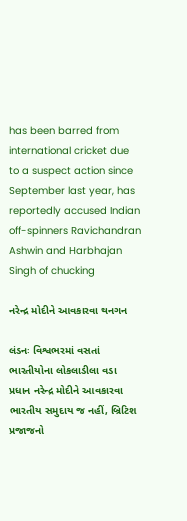has been barred from international cricket due to a suspect action since September last year, has reportedly accused Indian off-spinners Ravichandran Ashwin and Harbhajan Singh of chucking

નરેન્દ્ર મોદીને આવકારવા થનગન

લંડનઃ વિશ્વભરમાં વસતાં ભારતીયોના લોકલાડીલા વડા પ્રધાન નરેન્દ્ર મોદીને આવકારવા ભારતીય સમુદાય જ નહીં, બ્રિટિશ પ્રજાજનો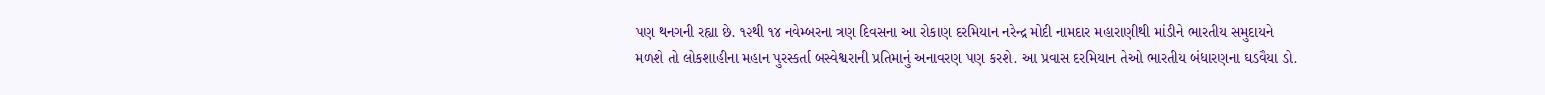પણ થનગની રહ્યા છે. ૧૨થી ૧૪ નવેમ્બરના ત્રણ દિવસના આ રોકાણ દરમિયાન નરેન્દ્ર મોદી નામદાર મહારાણીથી માંડીને ભારતીય સમુદાયને મળશે તો લોકશાહીના મહાન પુરસ્કર્તા બસ્વેશ્વરાની પ્રતિમાનું અનાવરણ પણ કરશે. આ પ્રવાસ દરમિયાન તેઓ ભારતીય બંધારણના ઘડવૈયા ડો.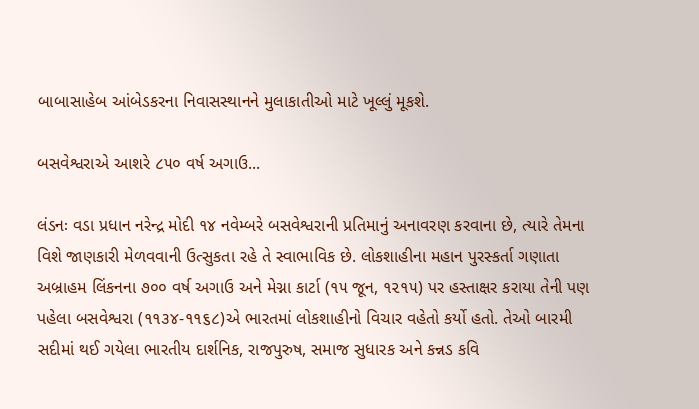બાબાસાહેબ આંબેડકરના નિવાસસ્થાનને મુલાકાતીઓ માટે ખૂલ્લું મૂકશે.

બસવેશ્વરાએ આશરે ૮૫૦ વર્ષ અગાઉ...

લંડનઃ વડા પ્રધાન નરેન્દ્ર મોદી ૧૪ નવેમ્બરે બસવેશ્વરાની પ્રતિમાનું અનાવરણ કરવાના છે, ત્યારે તેમના વિશે જાણકારી મેળવવાની ઉત્સુકતા રહે તે સ્વાભાવિક છે. લોકશાહીના મહાન પુરસ્કર્તા ગણાતા અબ્રાહમ લિંકનના ૭૦૦ વર્ષ અગાઉ અને મેગ્ના કાર્ટા (૧૫ જૂન, ૧૨૧૫) પર હસ્તાક્ષર કરાયા તેની પણ પહેલા બસવેશ્વરા (૧૧૩૪-૧૧૬૮)એ ભારતમાં લોકશાહીનો વિચાર વહેતો કર્યો હતો. તેઓ બારમી સદીમાં થઈ ગયેલા ભારતીય દાર્શનિક, રાજપુરુષ, સમાજ સુધારક અને કન્નડ કવિ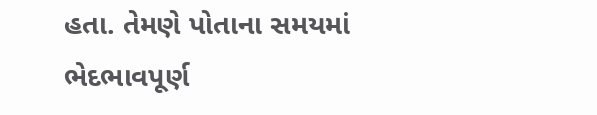હતા. તેમણે પોતાના સમયમાં ભેદભાવપૂર્ણ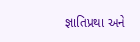જ્ઞાતિપ્રથા અને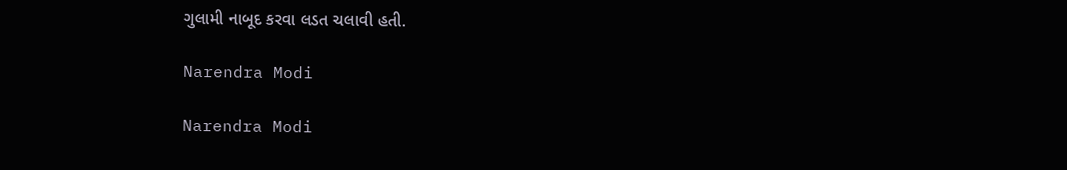ગુલામી નાબૂદ કરવા લડત ચલાવી હતી.

Narendra Modi

Narendra Modi